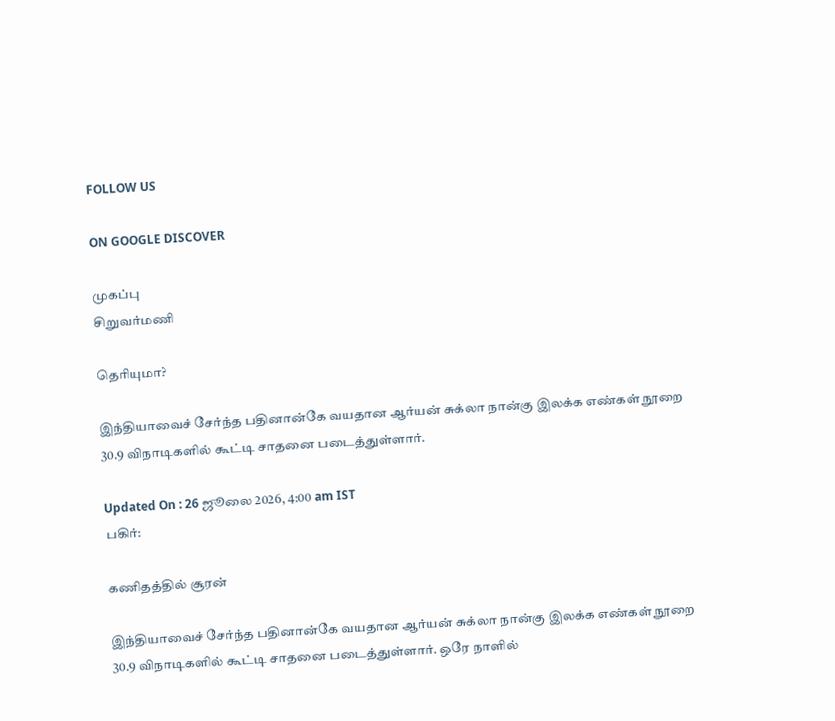FOLLOW US

ON GOOGLE DISCOVER

முகப்பு
சிறுவர்மணி

தெரியுமா?

இந்தியாவைச் சேர்ந்த பதினான்கே வயதான ஆர்யன் சுக்லா நான்கு இலக்க எண்கள் நூறை 30.9 விநாடிகளில் கூட்டி சாதனை படைத்துள்ளார்.

Updated On : 26 ஜூலை 2026, 4:00 am IST
பகிர்:

கணிதத்தில் சூரன்

இந்தியாவைச் சேர்ந்த பதினான்கே வயதான ஆர்யன் சுக்லா நான்கு இலக்க எண்கள் நூறை 30.9 விநாடிகளில் கூட்டி சாதனை படைத்துள்ளார். ஒரே நாளில்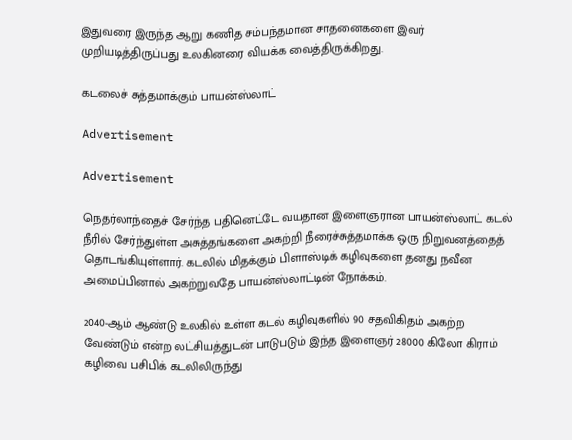இதுவரை இருந்த ஆறு கணித சம்பந்தமான சாதனைகளை இவர் முறியடித்திருப்பது உலகினரை வியக்க வைத்திருக்கிறது.

கடலைச் சுத்தமாக்கும் பாயன்ஸ்லாட்

Advertisement

Advertisement

நெதர்லாந்தைச் சேர்ந்த பதினெட்டே வயதான இளைஞரான பாயன்ஸ்லாட் கடல் நீரில் சேர்ந்துள்ள அசுத்தங்களை அகற்றி நீரைச்சுத்தமாக்க ஒரு நிறுவனத்தைத் தொடங்கியுள்ளார். கடலில் மிதக்கும் பிளாஸ்டிக் கழிவுகளை தனது நவீன அமைப்பினால் அகற்றுவதே பாயன்ஸ்லாட்டின் நோக்கம்.

2040-ஆம் ஆண்டு உலகில் உள்ள கடல் கழிவுகளில் 90 சதவிகிதம் அகற்ற வேண்டும் என்ற லட்சியத்துடன் பாடுபடும் இந்த இளைஞர் 28000 கிலோ கிராம் கழிவை பசிபிக் கடலிலிருந்து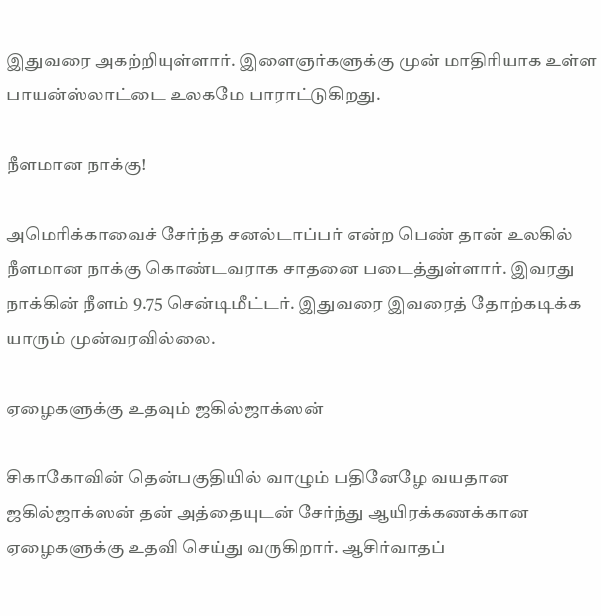இதுவரை அகற்றியுள்ளார். இளைஞர்களுக்கு முன் மாதிரியாக உள்ள பாயன்ஸ்லாட்டை உலகமே பாராட்டுகிறது.

நீளமான நாக்கு!

அமெரிக்காவைச் சேர்ந்த சனல்டாப்பர் என்ற பெண் தான் உலகில் நீளமான நாக்கு கொண்டவராக சாதனை படைத்துள்ளார். இவரது நாக்கின் நீளம் 9.75 சென்டிமீட்டர். இதுவரை இவரைத் தோற்கடிக்க யாரும் முன்வரவில்லை.

ஏழைகளுக்கு உதவும் ஜகில்ஜாக்ஸன்

சிகாகோவின் தென்பகுதியில் வாழும் பதினேழே வயதான ஜகில்ஜாக்ஸன் தன் அத்தையுடன் சேர்ந்து ஆயிரக்கணக்கான ஏழைகளுக்கு உதவி செய்து வருகிறார். ஆசிர்வாதப்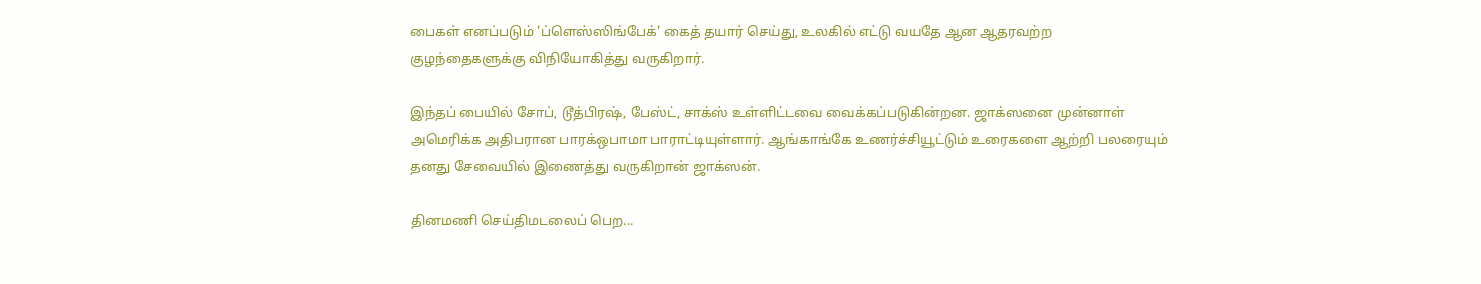பைகள் எனப்படும் 'ப்ளெஸ்ஸிங்பேக்' கைத் தயார் செய்து, உலகில் எட்டு வயதே ஆன ஆதரவற்ற குழந்தைகளுக்கு விநியோகித்து வருகிறார்.

இந்தப் பையில் சோப், டூத்பிரஷ், பேஸ்ட், சாக்ஸ் உள்ளிட்டவை வைக்கப்படுகின்றன. ஜாக்ஸனை முன்னாள் அமெரிக்க அதிபரான பாரக்ஒபாமா பாராட்டியுள்ளார். ஆங்காங்கே உணர்ச்சியூட்டும் உரைகளை ஆற்றி பலரையும் தனது சேவையில் இணைத்து வருகிறான் ஜாக்ஸன்.

தினமணி செய்திமடலைப் பெற...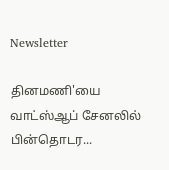Newsletter

தினமணி'யை வாட்ஸ்ஆப் சேனலில் பின்தொடர...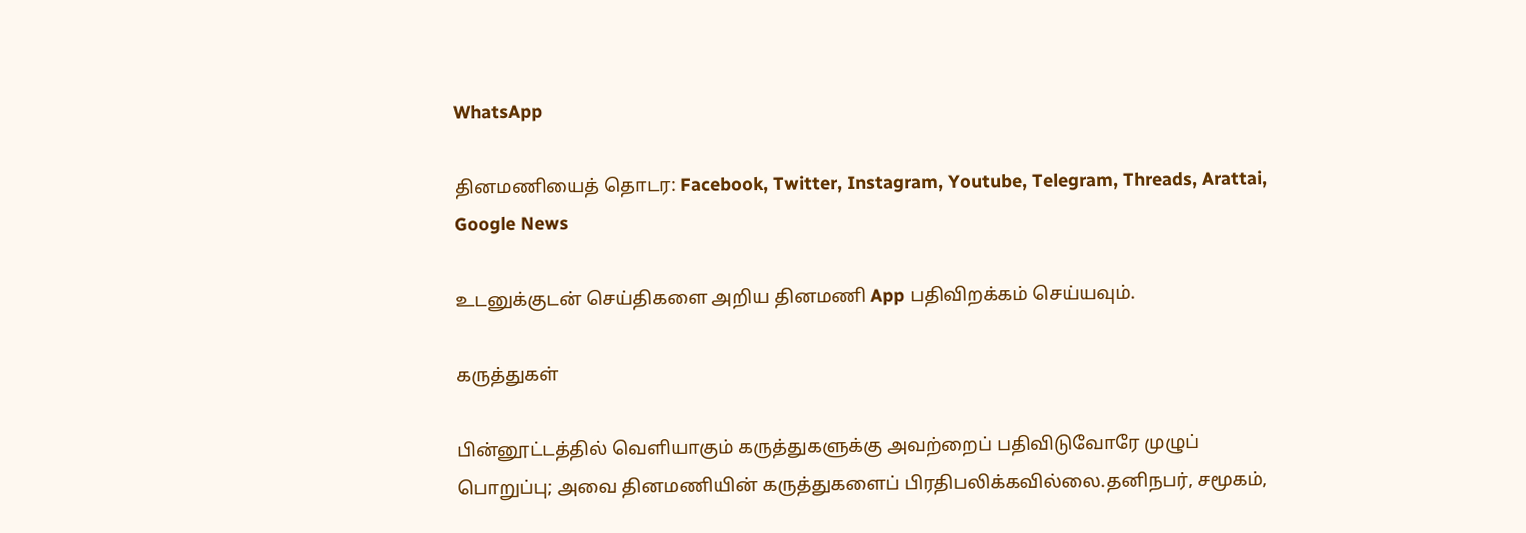WhatsApp

தினமணியைத் தொடர: Facebook, Twitter, Instagram, Youtube, Telegram, Threads, Arattai, Google News

உடனுக்குடன் செய்திகளை அறிய தினமணி App பதிவிறக்கம் செய்யவும்.

கருத்துகள்

பின்னூட்டத்தில் வெளியாகும் கருத்துகளுக்கு அவற்றைப் பதிவிடுவோரே முழுப் பொறுப்பு; அவை தினமணியின் கருத்துகளைப் பிரதிபலிக்கவில்லை.தனிநபர், சமூகம்,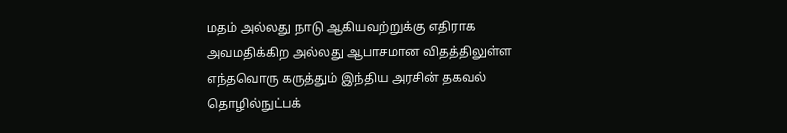மதம் அல்லது நாடு ஆகியவற்றுக்கு எதிராக அவமதிக்கிற அல்லது ஆபாசமான விதத்திலுள்ள எந்தவொரு கருத்தும் இந்திய அரசின் தகவல் தொழில்நுட்பக்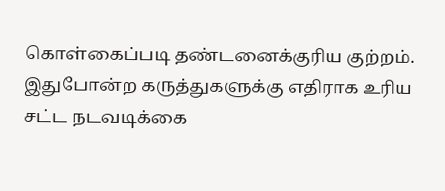கொள்கைப்படி தண்டனைக்குரிய குற்றம். இதுபோன்ற கருத்துகளுக்கு எதிராக உரிய சட்ட நடவடிக்கை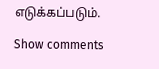எடுக்கப்படும்.

Show comments